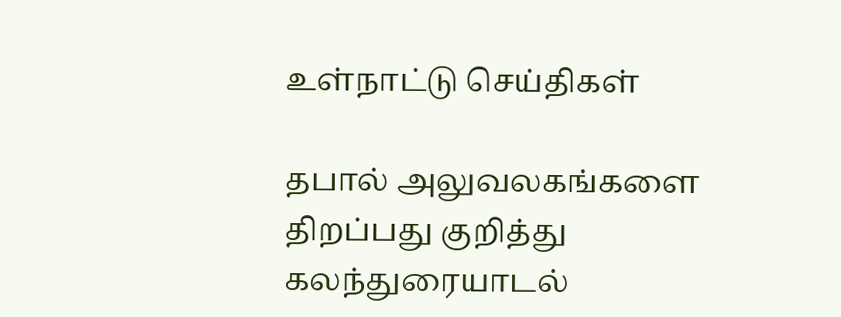உள்நாட்டு செய்திகள்

தபால் அலுவலகங்களை திறப்பது குறித்து கலந்துரையாடல்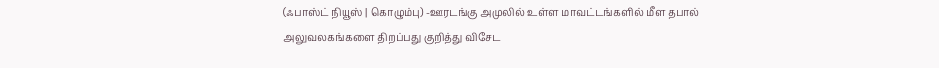(ஃபாஸ்ட் நியூஸ் | கொழும்பு) -ஊரடங்கு அமுலில் உள்ள மாவட்டங்களில் மீள தபால் அலுவலகங்களை திறப்பது குறித்து விசேட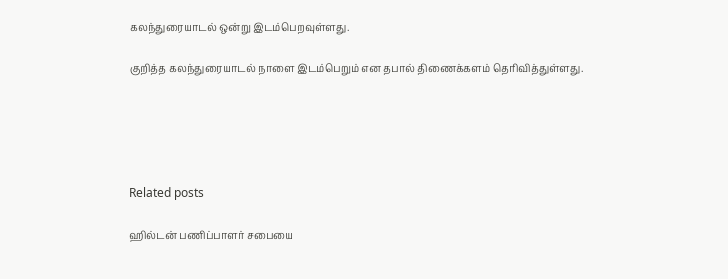கலந்துரையாடல் ஒன்று இடம்பெறவுள்ளது.

குறித்த கலந்துரையாடல் நாளை இடம்பெறும் என தபால் திணைக்களம் தெரிவித்துள்ளது.





Related posts

ஹில்டன் பணிப்பாளர் சபையை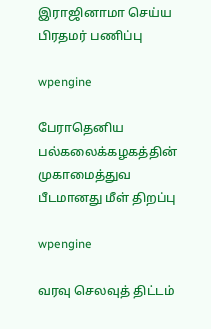இராஜினாமா செய்ய பிரதமர் பணிப்பு

wpengine

பேராதெனிய பல்கலைக்கழகத்தின் முகாமைத்துவ பீடமானது மீள் திறப்பு

wpengine

வரவு செலவுத் திட்டம்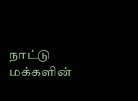நாட்டு மக்களின்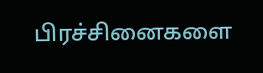பிரச்சினைகளை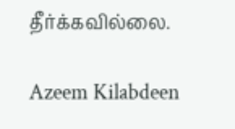தீர்க்கவில்லை.

Azeem Kilabdeen